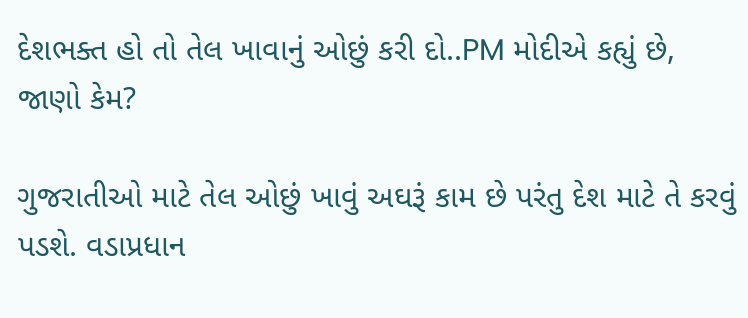દેશભક્ત હો તો તેલ ખાવાનું ઓછું કરી દો..PM મોદીએ કહ્યું છે, જાણો કેમ?

ગુજરાતીઓ માટે તેલ ઓછું ખાવું અઘરૂં કામ છે પરંતુ દેશ માટે તે કરવું પડશે. વડાપ્રધાન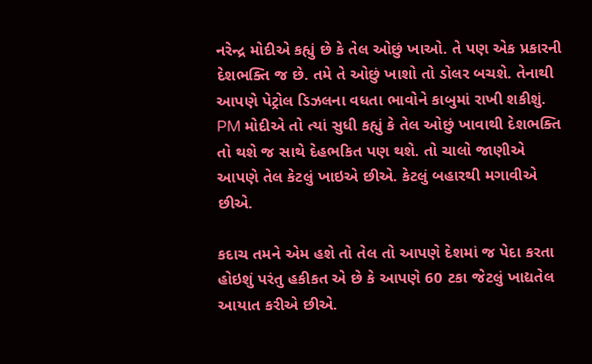નરેન્દ્ર મોદીએ કહ્યું છે કે તેલ ઓછું ખાઓ. તે પણ એક પ્રકારની દેશભક્તિ જ છે. તમે તે ઓછું ખાશો તો ડોલર બચશે. તેનાથી આપણે પેટ્રોલ ડિઝલના વધતા ભાવોને કાબુમાં રાખી શકીશું. PM મોદીએ તો ત્યાં સુધી કહ્યું કે તેલ ઓછું ખાવાથી દેશભક્તિ તો થશે જ સાથે દેહભકિત પણ થશે. તો ચાલો જાણીએ આપણે તેલ કેટલું ખાઇએ છીએ. કેટલું બહારથી મગાવીએ છીએ.

કદાચ તમને એમ હશે તો તેલ તો આપણે દેશમાં જ પેદા કરતા હોઇશું પરંતુ હકીકત એ છે કે આપણે 60 ટકા જેટલું ખાદ્યતેલ આયાત કરીએ છીએ.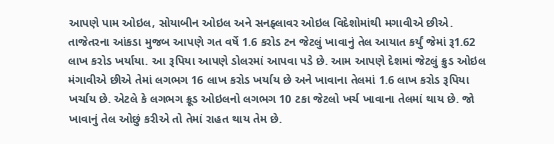આપણે પામ ઓઇલ, સોયાબીન ઓઇલ અને સનફ્લાવર ઓઇલ વિદેશોમાંથી મગાવીએ છીએ. તાજેતરના આંકડા મુજબ આપણે ગત વર્ષે 1.6 કરોડ ટન જેટલું ખાવાનું તેલ આયાત કર્યું જેમાં રૂ1.62 લાખ કરોડ ખર્યાયા. આ રૂપિયા આપણે ડોલરમાં આપવા પડે છે. આમ આપણે દેશમાં જેટલું ક્રુડ ઓઇલ મંગાવીએ છીએ તેમાં લગભગ 16 લાખ કરોડ ખર્યાય છે અને ખાવાના તેલમાં 1.6 લાખ કરોડ રૂપિયા ખર્ચાય છે. એટલે કે લગભગ ક્રૂડ ઓઇલનો લગભગ 10 ટકા જેટલો ખર્ચ ખાવાના તેલમાં થાય છે. જો ખાવાનું તેલ ઓછું કરીએ તો તેમાં રાહત થાય તેમ છે.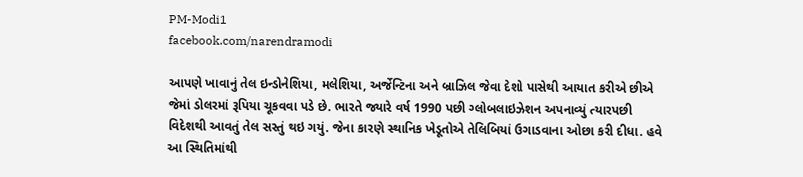PM-Modi1
facebook.com/narendramodi

આપણે ખાવાનું તેલ ઇન્ડોનેશિયા, મલેશિયા, અર્જેન્ટિના અને બ્રાઝિલ જેવા દેશો પાસેથી આયાત કરીએ છીએ જેમાં ડોલરમાં રૂપિયા ચૂકવવા પડે છે. ભારતે જ્યારે વર્ષ 1990 પછી ગ્લોબલાઇઝેશન અપનાવ્યું ત્યારપછી વિદેશથી આવતું તેલ સસ્તું થઇ ગયું. જેના કારણે સ્થાનિક ખેડૂતોએ તેલિબિયાં ઉગાડવાના ઓછા કરી દીધા. હવે આ સ્થિતિમાંથી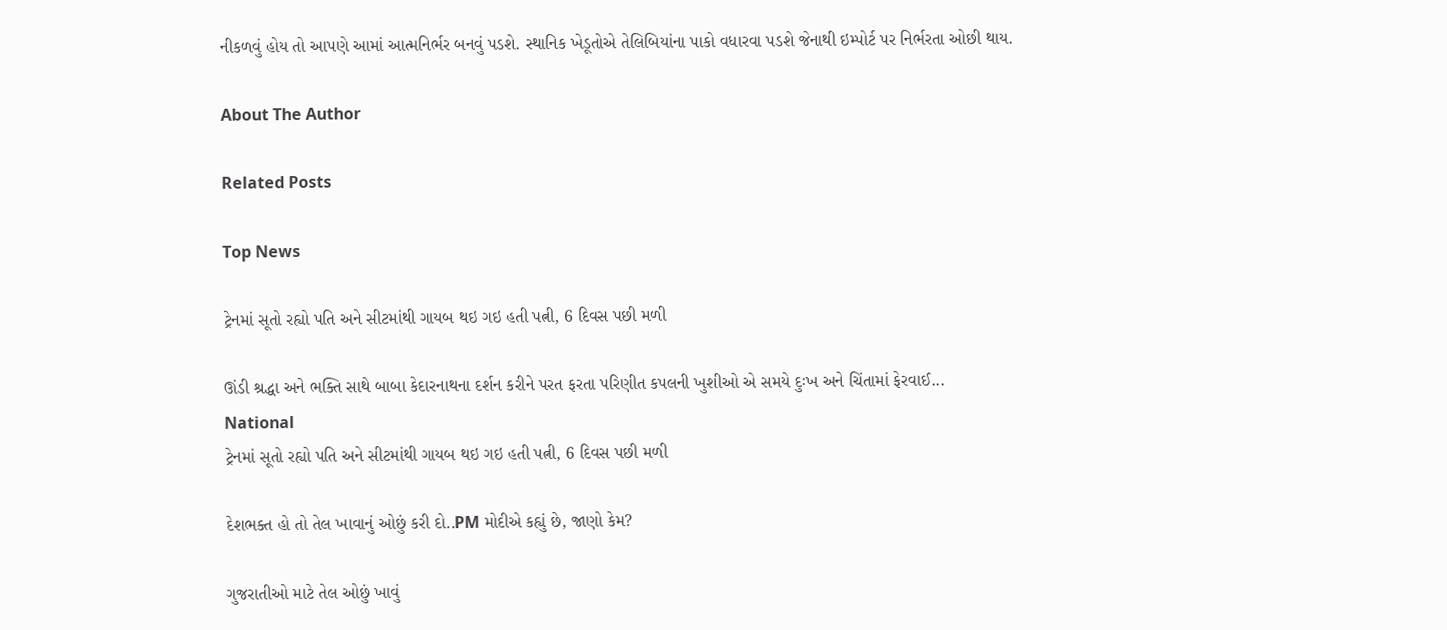નીકળવું હોય તો આપણે આમાં આત્મનિર્ભર બનવું પડશે. સ્થાનિક ખેડૂતોએ તેલિબિયાંના પાકો વધારવા પડશે જેનાથી ઇમ્પોર્ટ પર નિર્ભરતા ઓછી થાય.

About The Author

Related Posts

Top News

ટ્રેનમાં સૂતો રહ્યો પતિ અને સીટમાંથી ગાયબ થઇ ગઇ હતી પત્ની, 6 દિવસ પછી મળી

ઊંડી શ્રદ્ધા અને ભક્તિ સાથે બાબા કેદારનાથના દર્શન કરીને પરત ફરતા પરિણીત કપલની ખુશીઓ એ સમયે દુઃખ અને ચિંતામાં ફેરવાઈ...
National
ટ્રેનમાં સૂતો રહ્યો પતિ અને સીટમાંથી ગાયબ થઇ ગઇ હતી પત્ની, 6 દિવસ પછી મળી

દેશભક્ત હો તો તેલ ખાવાનું ઓછું કરી દો..PM મોદીએ કહ્યું છે, જાણો કેમ?

ગુજરાતીઓ માટે તેલ ઓછું ખાવું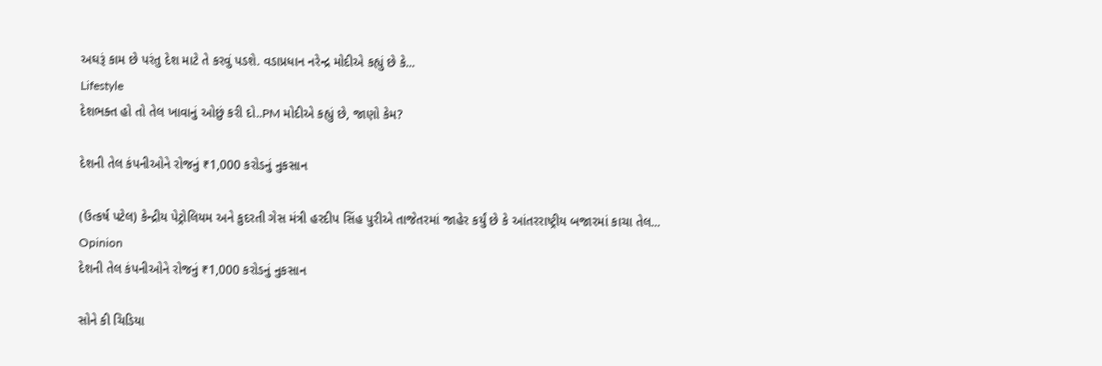અઘરૂં કામ છે પરંતુ દેશ માટે તે કરવું પડશે. વડાપ્રધાન નરેન્દ્ર મોદીએ કહ્યું છે કે...
Lifestyle
દેશભક્ત હો તો તેલ ખાવાનું ઓછું કરી દો..PM મોદીએ કહ્યું છે, જાણો કેમ?

દેશની તેલ કંપનીઓને રોજનું ₹1,000 કરોડનું નુકસાન

(ઉત્કર્ષ પટેલ) કેન્દ્રીય પેટ્રોલિયમ અને કુદરતી ગેસ મંત્રી હરદીપ સિંહ પુરીએ તાજેતરમાં જાહેર કર્યું છે કે આંતરરાષ્ટ્રીય બજારમાં કાચા તેલ...
Opinion
દેશની તેલ કંપનીઓને રોજનું ₹1,000 કરોડનું નુકસાન

સોને કી ચિડિયા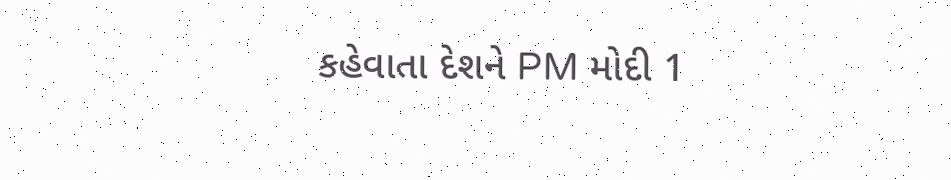કહેવાતા દેશને PM મોદી 1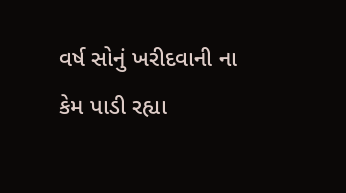વર્ષ સોનું ખરીદવાની ના કેમ પાડી રહ્યા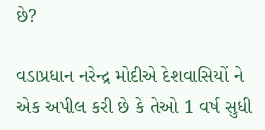છે?

વડાપ્રધાન નરેન્દ્ર મોદીએ દેશવાસિયોં ને એક અપીલ કરી છે કે તેઓ 1 વર્ષ સુધી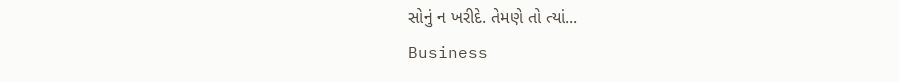સોનું ન ખરીદે. તેમણે તો ત્યાં...
Business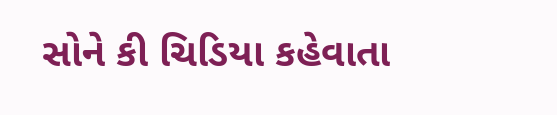સોને કી ચિડિયા કહેવાતા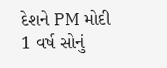દેશને PM મોદી 1 વર્ષ સોનું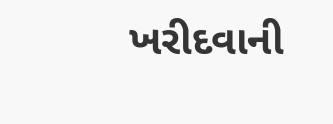ખરીદવાની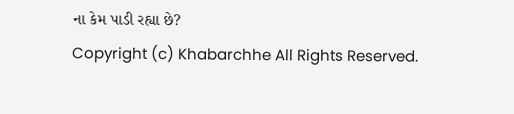ના કેમ પાડી રહ્યા છે?
Copyright (c) Khabarchhe All Rights Reserved.